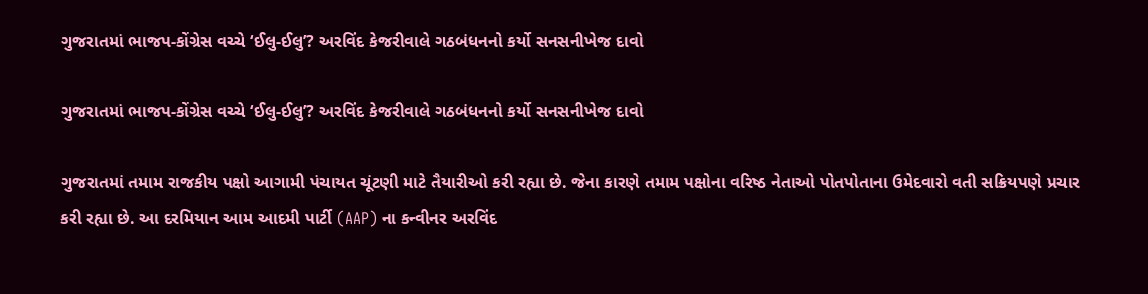ગુજરાતમાં ભાજપ-કોંગ્રેસ વચ્ચે ‘ઈલુ-ઈલુ’? અરવિંદ કેજરીવાલે ગઠબંધનનો કર્યો સનસનીખેજ દાવો

ગુજરાતમાં ભાજપ-કોંગ્રેસ વચ્ચે ‘ઈલુ-ઈલુ’? અરવિંદ કેજરીવાલે ગઠબંધનનો કર્યો સનસનીખેજ દાવો

ગુજરાતમાં તમામ રાજકીય પક્ષો આગામી પંચાયત ચૂંટણી માટે તૈયારીઓ કરી રહ્યા છે. જેના કારણે તમામ પક્ષોના વરિષ્ઠ નેતાઓ પોતપોતાના ઉમેદવારો વતી સક્રિયપણે પ્રચાર કરી રહ્યા છે. આ દરમિયાન આમ આદમી પાર્ટી (AAP) ના કન્વીનર અરવિંદ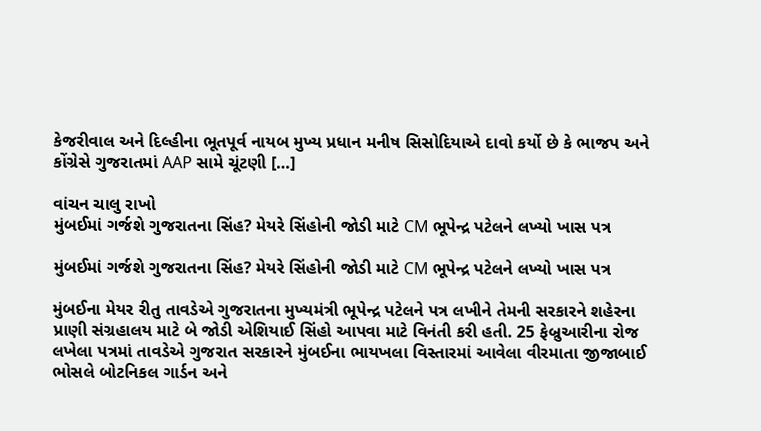કેજરીવાલ અને દિલ્હીના ભૂતપૂર્વ નાયબ મુખ્ય પ્રધાન મનીષ સિસોદિયાએ દાવો કર્યો છે કે ભાજપ અને કોંગ્રેસે ગુજરાતમાં AAP સામે ચૂંટણી […]

વાંચન ચાલુ રાખો
મુંબઈમાં ગર્જશે ગુજરાતના સિંહ? મેયરે સિંહોની જોડી માટે CM ભૂપેન્દ્ર પટેલને લખ્યો ખાસ પત્ર

મુંબઈમાં ગર્જશે ગુજરાતના સિંહ? મેયરે સિંહોની જોડી માટે CM ભૂપેન્દ્ર પટેલને લખ્યો ખાસ પત્ર

મુંબઈના મેયર રીતુ તાવડેએ ગુજરાતના મુખ્યમંત્રી ભૂપેન્દ્ર પટેલને પત્ર લખીને તેમની સરકારને શહેરના પ્રાણી સંગ્રહાલય માટે બે જોડી એશિયાઈ સિંહો આપવા માટે વિનંતી કરી હતી. 25 ફેબ્રુઆરીના રોજ લખેલા પત્રમાં તાવડેએ ગુજરાત સરકારને મુંબઈના ભાયખલા વિસ્તારમાં આવેલા વીરમાતા જીજાબાઈ ભોસલે બોટનિકલ ગાર્ડન અને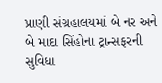પ્રાણી સંગ્રહાલયમાં બે નર અને બે માદા સિંહોના ટ્રાન્સફરની સુવિધા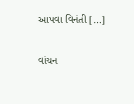આપવા વિનંતી […]

વાંચન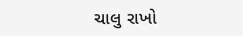ચાલુ રાખો